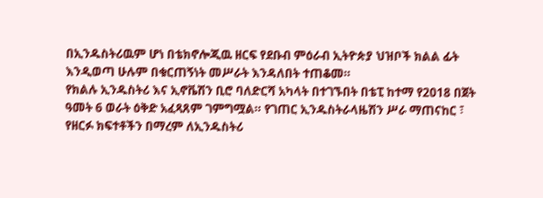በኢንዱስትሪዉም ሆነ በቴክኖሎጂዉ ዘርፍ የደቡብ ምዕራብ ኢትዮጵያ ህዝቦች ክልል ፊት እንዲወጣ ሁሉም በቁርጠኝነት መሥራት እንዳለበት ተጠቆመ።
የክልሉ ኢንዱስትሪ እና ኢኖቬሽን ቢሮ ባለድርሻ አካላት በተገኙበት በቴፒ ከተማ የ2018 በጀት ዓመት 6 ወራት ዕቅድ አፈጻጸም ገምግሟል። የገጠር ኢንዱስትራላዜሽን ሥራ ማጠናከር ፣ የዘርፉ ክፍተቶችን በማረም ለኢንዱስትሪ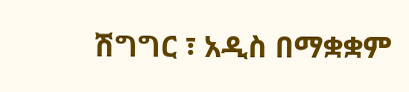ሽግግር ፣ አዲስ በማቋቋም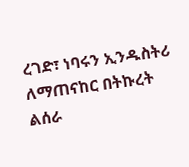ረገድ፣ ነባሩን ኢንዱስትሪ ለማጠናከር በትኩረት ልሰራ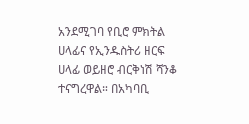አንደሚገባ የቢሮ ምክትል ሀላፊና የኢንዱስትሪ ዘርፍ ሀላፊ ወይዘሮ ብርቅነሽ ሻንቆ ተናግረዋል። በአካባቢ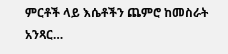ምርቶች ላይ እሴቶችን ጨምሮ ከመስራት አንጻር…